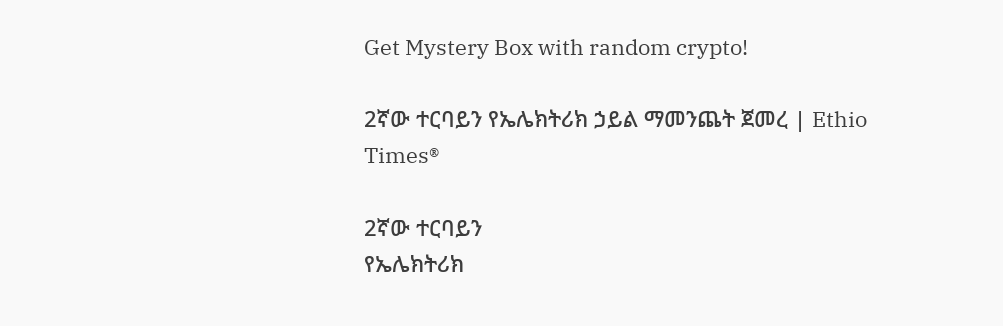Get Mystery Box with random crypto!

2ኛው ተርባይን የኤሌክትሪክ ኃይል ማመንጨት ጀመረ | Ethio Times®

2ኛው ተርባይን
የኤሌክትሪክ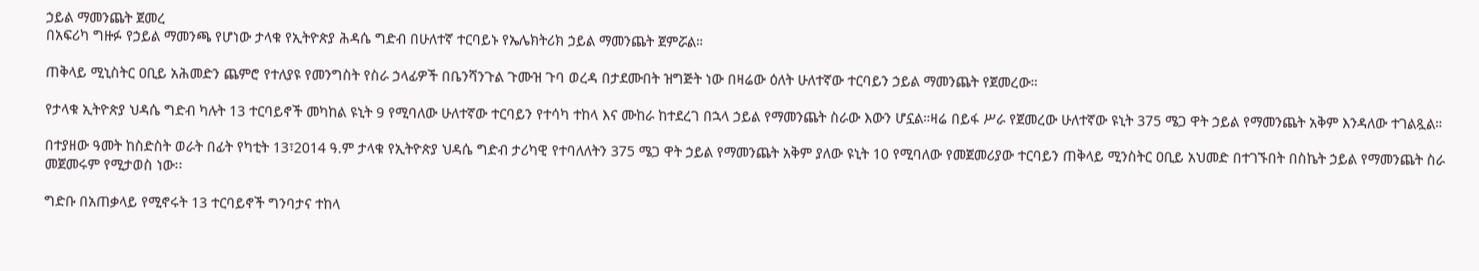ኃይል ማመንጨት ጀመረ
በአፍሪካ ግዙፉ የኃይል ማመንጫ የሆነው ታላቁ የኢትዮጵያ ሕዳሴ ግድብ በሁለተኛ ተርባይኑ የኤሌክትሪክ ኃይል ማመንጨት ጀምሯል።

ጠቅላይ ሚኒስትር ዐቢይ አሕመድን ጨምሮ የተለያዩ የመንግስት የስራ ኃላፊዎች በቤንሻንጉል ጉሙዝ ጉባ ወረዳ በታደሙበት ዝግጅት ነው በዛሬው ዕለት ሁለተኛው ተርባይን ኃይል ማመንጨት የጀመረው።

የታላቁ ኢትዮጵያ ህዳሴ ግድብ ካሉት 13 ተርባይኖች መካከል ዩኒት 9 የሚባለው ሁለተኛው ተርባይን የተሳካ ተከላ እና ሙከራ ከተደረገ በኋላ ኃይል የማመንጨት ስራው እውን ሆኗል።ዛሬ በይፋ ሥራ የጀመረው ሁለተኛው ዩኒት 375 ሜጋ ዋት ኃይል የማመንጨት አቅም እንዳለው ተገልጿል።

በተያዘው ዓመት ከስድስት ወራት በፊት የካቲት 13፣2014 ዓ.ም ታላቁ የኢትዮጵያ ህዳሴ ግድብ ታሪካዊ የተባለለትን 375 ሜጋ ዋት ኃይል የማመንጨት አቅም ያለው ዩኒት 10 የሚባለው የመጀመሪያው ተርባይን ጠቅላይ ሚንስትር ዐቢይ አህመድ በተገኙበት በስኬት ኃይል የማመንጨት ስራ መጀመሩም የሚታወስ ነው፡፡

ግድቡ በአጠቃላይ የሚኖሩት 13 ተርባይኖች ግንባታና ተከላ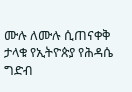ሙሉ ለሙሉ ሲጠናቀቅ ታላቁ የኢትዮጵያ የሕዳሴ ግድብ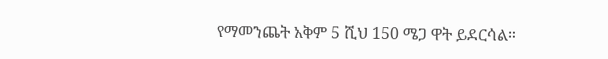የማመንጨት አቅም 5 ሺህ 150 ሜጋ ዋት ይደርሳል።